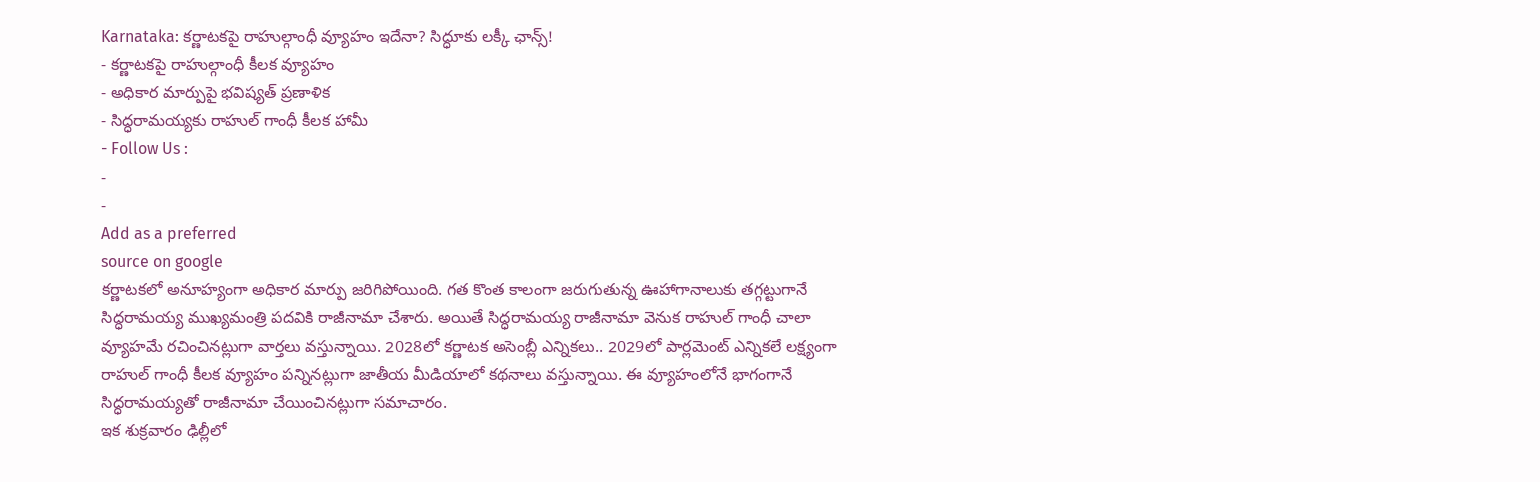Karnataka: కర్ణాటకపై రాహుల్గాంధీ వ్యూహం ఇదేనా? సిద్ధూకు లక్కీ ఛాన్స్!
- కర్ణాటకపై రాహుల్గాంధీ కీలక వ్యూహం
- అధికార మార్పుపై భవిష్యత్ ప్రణాళిక
- సిద్ధరామయ్యకు రాహుల్ గాంధీ కీలక హామీ
- Follow Us :
-
-
Add as a preferred
source on google
కర్ణాటకలో అనూహ్యంగా అధికార మార్పు జరిగిపోయింది. గత కొంత కాలంగా జరుగుతున్న ఊహాగానాలుకు తగ్గట్టుగానే సిద్ధరామయ్య ముఖ్యమంత్రి పదవికి రాజీనామా చేశారు. అయితే సిద్ధరామయ్య రాజీనామా వెనుక రాహుల్ గాంధీ చాలా వ్యూహమే రచించినట్లుగా వార్తలు వస్తున్నాయి. 2028లో కర్ణాటక అసెంబ్లీ ఎన్నికలు.. 2029లో పార్లమెంట్ ఎన్నికలే లక్ష్యంగా రాహుల్ గాంధీ కీలక వ్యూహం పన్నినట్లుగా జాతీయ మీడియాలో కథనాలు వస్తున్నాయి. ఈ వ్యూహంలోనే భాగంగానే సిద్ధరామయ్యతో రాజీనామా చేయించినట్లుగా సమాచారం.
ఇక శుక్రవారం ఢిల్లీలో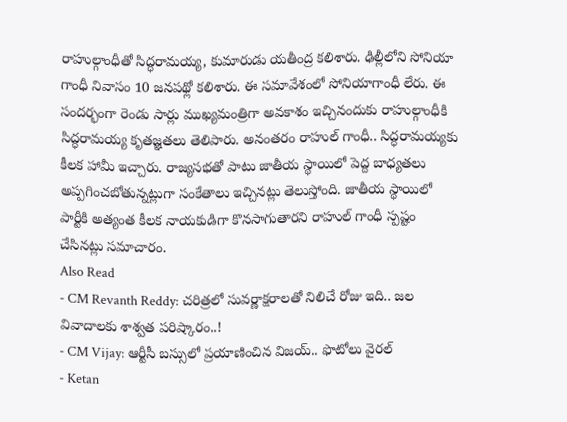రాహుల్గాంధీతో సిద్ధరామయ్య, కుమారుడు యతీంద్ర కలిశారు. ఢిల్లీలోని సోనియా గాంధీ నివాసం 10 జనపథ్లో కలిశారు. ఈ సమావేశంలో సోనియాగాంధీ లేరు. ఈ సందర్భంగా రెండు సార్లు ముఖ్యమంత్రిగా అవకాశం ఇచ్చినందుకు రాహుల్గాంధీకి సిద్ధరామయ్య కృతజ్ఞతలు తెలిపారు. అనంతరం రాహుల్ గాంధీ.. సిద్ధరామయ్యకు కీలక హామీ ఇచ్చారు. రాజ్యసభతో పాటు జాతీయ స్థాయిలో పెద్ద బాధ్యతలు అప్పగించబోతున్నట్లుగా సంకేతాలు ఇచ్చినట్లు తెలుస్తోంది. జాతీయ స్థాయిలో పార్టీకి అత్యంత కీలక నాయకుడిగా కొనసాగుతారని రాహుల్ గాంధీ స్పష్టం చేసినట్లు సమాచారం.
Also Read
- CM Revanth Reddy: చరిత్రలో సువర్ణాక్షరాలతో నిలిచే రోజు ఇది.. జల వివాదాలకు శాశ్వత పరిష్కారం..!
- CM Vijay: ఆర్టీసీ బస్సులో ప్రయాణించిన విజయ్.. ఫొటోలు వైరల్
- Ketan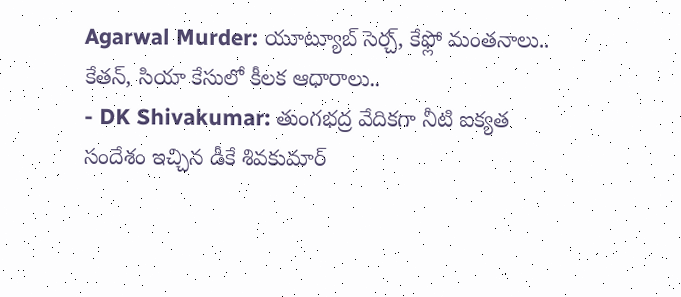Agarwal Murder: యూట్యూబ్ సెర్చ్, కేఫ్లో మంతనాలు.. కేతన్, సియా కేసులో కీలక ఆధారాలు..
- DK Shivakumar: తుంగభద్ర వేదికగా నీటి ఐక్యత సందేశం ఇచ్చిన డీకే శివకుమార్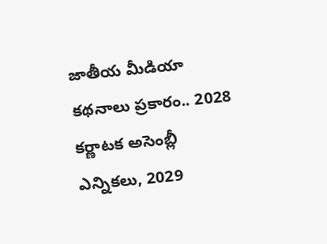జాతీయ మీడియా కథనాలు ప్రకారం.. 2028 కర్ణాటక అసెంబ్లీ ఎన్నికలు, 2029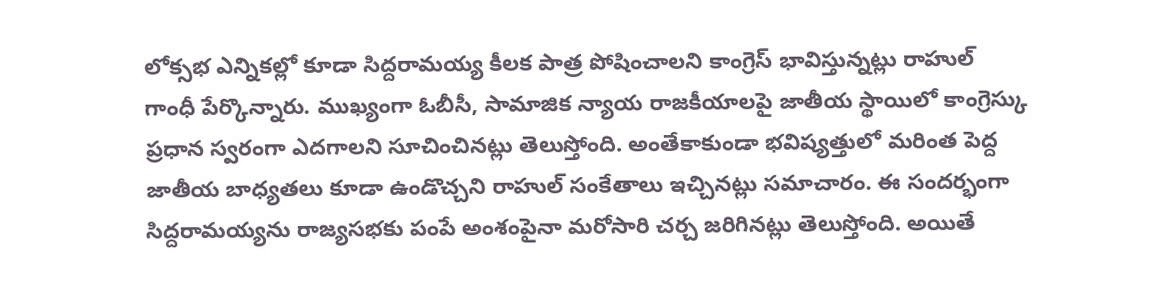లోక్సభ ఎన్నికల్లో కూడా సిద్దరామయ్య కీలక పాత్ర పోషించాలని కాంగ్రెస్ భావిస్తున్నట్లు రాహుల్ గాంధీ పేర్కొన్నారు. ముఖ్యంగా ఓబీసీ, సామాజిక న్యాయ రాజకీయాలపై జాతీయ స్థాయిలో కాంగ్రెస్కు ప్రధాన స్వరంగా ఎదగాలని సూచించినట్లు తెలుస్తోంది. అంతేకాకుండా భవిష్యత్తులో మరింత పెద్ద జాతీయ బాధ్యతలు కూడా ఉండొచ్చని రాహుల్ సంకేతాలు ఇచ్చినట్లు సమాచారం. ఈ సందర్భంగా సిద్దరామయ్యను రాజ్యసభకు పంపే అంశంపైనా మరోసారి చర్చ జరిగినట్లు తెలుస్తోంది. అయితే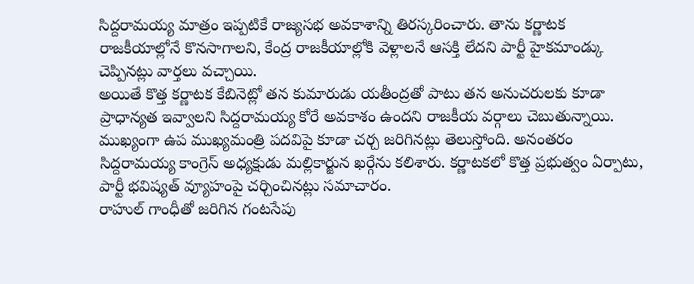సిద్దరామయ్య మాత్రం ఇప్పటికే రాజ్యసభ అవకాశాన్ని తిరస్కరించారు. తాను కర్ణాటక రాజకీయాల్లోనే కొనసాగాలని, కేంద్ర రాజకీయాల్లోకి వెళ్లాలనే ఆసక్తి లేదని పార్టీ హైకమాండ్కు చెప్పినట్లు వార్తలు వచ్చాయి.
అయితే కొత్త కర్ణాటక కేబినెట్లో తన కుమారుడు యతీంద్రతో పాటు తన అనుచరులకు కూడా ప్రాధాన్యత ఇవ్వాలని సిద్దరామయ్య కోరే అవకాశం ఉందని రాజకీయ వర్గాలు చెబుతున్నాయి. ముఖ్యంగా ఉప ముఖ్యమంత్రి పదవిపై కూడా చర్చ జరిగినట్లు తెలుస్తోంది. అనంతరం సిద్దరామయ్య కాంగ్రెస్ అధ్యక్షుడు మల్లికార్జున ఖర్గేను కలిశారు. కర్ణాటకలో కొత్త ప్రభుత్వం ఏర్పాటు, పార్టీ భవిష్యత్ వ్యూహంపై చర్చించినట్లు సమాచారం.
రాహుల్ గాంధీతో జరిగిన గంటసేపు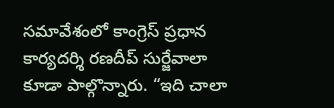సమావేశంలో కాంగ్రెస్ ప్రధాన కార్యదర్శి రణదీప్ సుర్జేవాలా కూడా పాల్గొన్నారు. “ఇది చాలా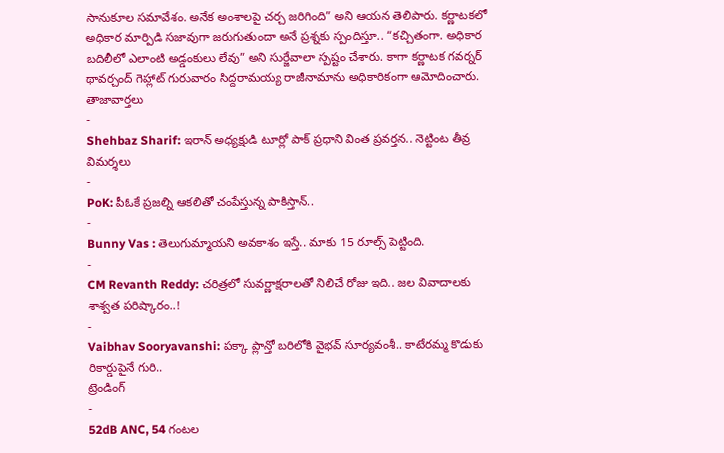సానుకూల సమావేశం. అనేక అంశాలపై చర్చ జరిగింది” అని ఆయన తెలిపారు. కర్ణాటకలో అధికార మార్పిడి సజావుగా జరుగుతుందా అనే ప్రశ్నకు స్పందిస్తూ.. “కచ్చితంగా. అధికార బదిలీలో ఎలాంటి అడ్డంకులు లేవు” అని సుర్జేవాలా స్పష్టం చేశారు. కాగా కర్ణాటక గవర్నర్ థావర్చంద్ గెహ్లాట్ గురువారం సిద్దరామయ్య రాజీనామాను అధికారికంగా ఆమోదించారు.
తాజావార్తలు
-
Shehbaz Sharif: ఇరాన్ అధ్యక్షుడి టూర్లో పాక్ ప్రధాని వింత ప్రవర్తన.. నెట్టింట తీవ్ర విమర్శలు
-
PoK: పీఓకే ప్రజల్ని ఆకలితో చంపేస్తున్న పాకిస్తాన్..
-
Bunny Vas : తెలుగుమ్మాయని అవకాశం ఇస్తే.. మాకు 15 రూల్స్ పెట్టింది.
-
CM Revanth Reddy: చరిత్రలో సువర్ణాక్షరాలతో నిలిచే రోజు ఇది.. జల వివాదాలకు శాశ్వత పరిష్కారం..!
-
Vaibhav Sooryavanshi: పక్కా ప్లాన్తో బరిలోకి వైభవ్ సూర్యవంశీ.. కాటేరమ్మ కొడుకు రికార్డుపైనే గురి..
ట్రెండింగ్
-
52dB ANC, 54 గంటల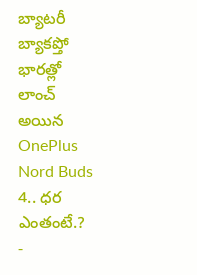బ్యాటరీ బ్యాకప్తో భారత్లో లాంచ్ అయిన OnePlus Nord Buds 4.. ధర ఎంతంటే.?
-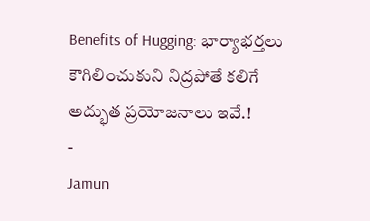Benefits of Hugging: భార్యాభర్తలు కౌగిలించుకుని నిద్రపోతే కలిగే అద్భుత ప్రయోజనాలు ఇవే.!
-
Jamun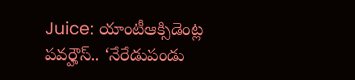Juice: యాంటీఆక్సిడెంట్ల పవర్హౌస్.. ‘నేరేడుపండు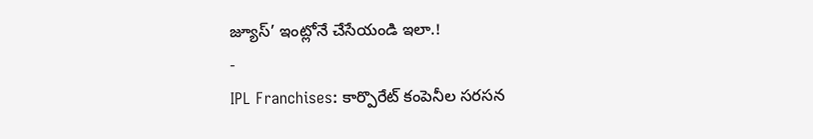జ్యూస్’ ఇంట్లోనే చేసేయండి ఇలా.!
-
IPL Franchises: కార్పొరేట్ కంపెనీల సరసన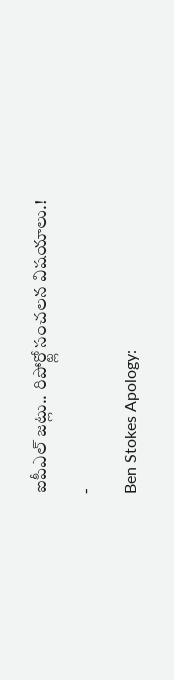ఐపీఎల్ జట్లు.. రిపోర్ట్లో సంచలన విషయాలు.!
-
Ben Stokes Apology: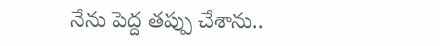నేను పెద్ద తప్పు చేశాను..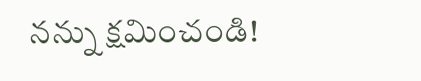నన్ను క్షమించండి!